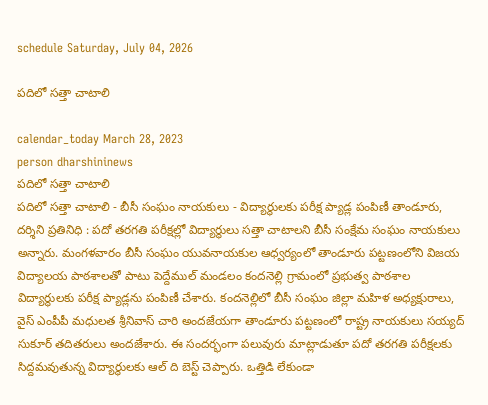schedule Saturday, July 04, 2026

పదిలో సత్తా చాటాలి

calendar_today March 28, 2023
person dharshininews
పదిలో సత్తా చాటాలి
పదిలో సత్తా చాటాలి - బీసీ సంఘం నాయకులు - విద్యార్థులకు పరీక్ష ప్యాడ్ల పంపిణీ తాండూరు, దర్శిని ప్రతినిధి : పదో తరగతి పరీక్షల్లో విద్యార్థులు సత్తా చాటాలని బీసీ సంక్షేమ సంఘం నాయకులు అన్నారు. మంగళవారం బీసీ సంఘం యువనాయకుల ఆధ్వర్యంలో తాండూరు పట్టణంలోని విజయ విద్యాలయ పాఠశాలతో పాటు పెద్దేముల్ మండలం కందనెల్లి గ్రామంలో ప్రభుత్వ పాఠశాల విద్యార్థులకు పరీక్ష ప్యాడ్లను పంపిణీ చేశారు. కందనెల్లిలో బీసీ సంఘం జిల్లా మహిళ అధ్యక్షురాలు, వైస్ ఎంపీపీ మధులత శ్రీనివాస్ చారి అందజేయగా తాండూరు పట్టణంలో రాష్ట్ర నాయకులు సయ్యద్ సుకూర్ తదితరులు అందజేశారు. ఈ సందర్భంగా పలువురు మాట్లాడుతూ పదో తరగతి పరీక్షలకు సిద్దమవుతున్న విద్యార్థులకు ఆల్ ది బెస్ట్ చెప్పారు. ఒత్తిడి లేకుండా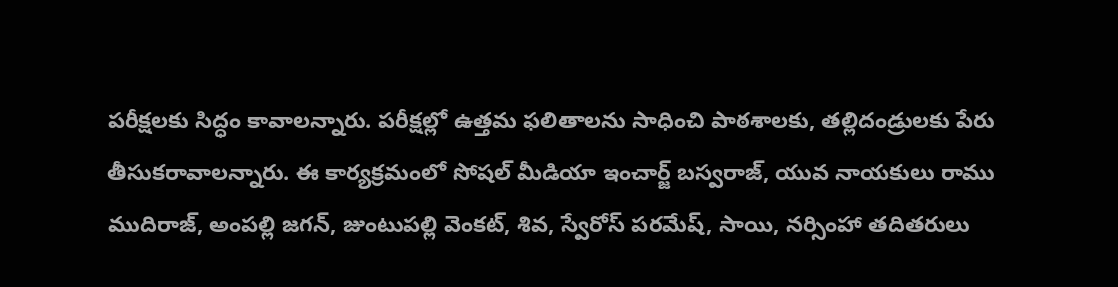పరీక్షలకు సిద్ధం కావాలన్నారు. పరీక్షల్లో ఉత్తమ ఫలితాలను సాధించి పాఠశాలకు, తల్లిదండ్రులకు పేరు తీసుకరావాలన్నారు. ఈ కార్యక్రమంలో సోషల్ మీడియా ఇంచార్జ్ బస్వరాజ్, యువ నాయకులు రాము ముదిరాజ్, అంపల్లి జగన్, జుంటుపల్లి వెంకట్, శివ, స్వేరోస్ పరమేష్, సాయి, నర్సింహా తదితరులు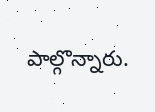పాల్గొన్నారు.